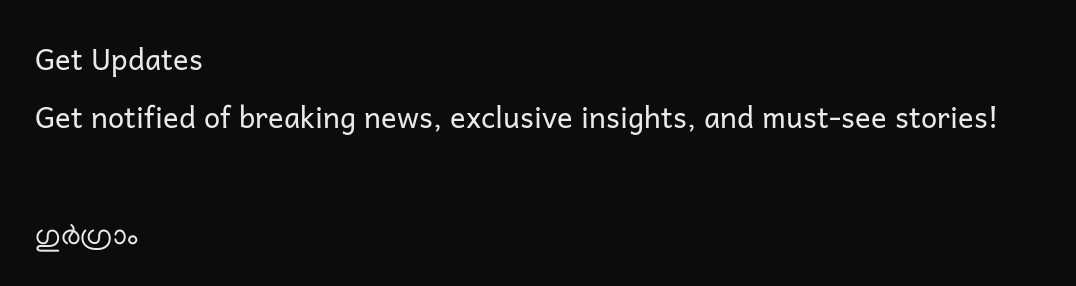Get Updates
Get notified of breaking news, exclusive insights, and must-see stories!

ഗുര്‍ഗ്രാം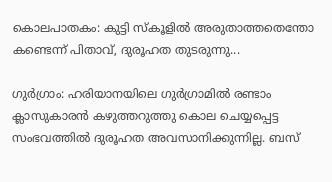കൊലപാതകം: കുട്ടി സ്‌കൂളില്‍ അരുതാത്തതെന്തോ കണ്ടെന്ന് പിതാവ്, ദുരൂഹത തുടരുന്നു...

ഗുര്‍ഗ്രാം: ഹരിയാനയിലെ ഗുര്‍ഗ്രാമില്‍ രണ്ടാം ക്ലാസുകാരന്‍ കഴുത്തറുത്തു കൊല ചെയ്യപ്പെട്ട സംഭവത്തില്‍ ദുരൂഹത അവസാനിക്കുന്നില്ല. ബസ്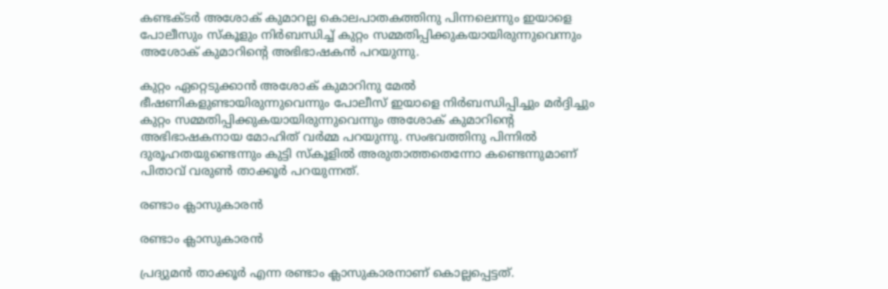കണ്ടക്ടര്‍ അശോക് കുമാറല്ല കൊലപാതകത്തിനു പിന്നലെന്നും ഇയാളെ പോലീസും സ്‌കൂളും നിര്‍ബന്ധിച്ച് കുറ്റം സമ്മതിപ്പിക്കുകയായിരുന്നുവെന്നും അശോക് കുമാറിന്റെ അഭിഭാഷകന്‍ പറയുന്നു.

കുറ്റം ഏറ്റെടുക്കാന്‍ അശോക് കുമാറിനു മേല്‍ ഭീഷണികളുണ്ടായിരുന്നുവെന്നും പോലീസ് ഇയാളെ നിര്‍ബന്ധിപ്പിച്ചും മര്‍ദ്ദിച്ചും കുറ്റം സമ്മതിപ്പിക്കുകയായിരുന്നുവെന്നും അശോക് കുമാറിന്റെ അഭിഭാഷകനായ മോഹിത് വര്‍മ്മ പറയുന്നു. സംഭവത്തിനു പിന്നില്‍ ദുരൂഹതയുണ്ടെന്നും കുട്ടി സ്‌കൂളില്‍ അരുതാത്തതെന്നോ കണ്ടെന്നുമാണ് പിതാവ് വരുണ്‍ താക്കൂര്‍ പറയുന്നത്.

രണ്ടാം ക്ലാസുകാരന്‍

രണ്ടാം ക്ലാസുകാരന്‍

പ്രദ്യുമന്‍ താക്കൂര്‍ എന്ന രണ്ടാം ക്ലാസുകാരനാണ് കൊല്ലപ്പെട്ടത്.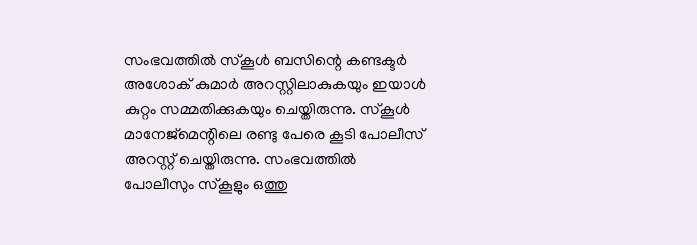സംഭവത്തില്‍ സ്‌കൂള്‍ ബസിന്റെ കണ്ടക്ടര്‍ അശോക് കുമാര്‍ അറസ്റ്റിലാകുകയും ഇയാള്‍ കുറ്റം സമ്മതിക്കുകയും ചെയ്തിരുന്നു. സ്‌കൂള്‍ മാനേജ്‌മെന്റിലെ രണ്ടു പേരെ കൂടി പോലീസ് അറസ്റ്റ് ചെയ്തിരുന്നു. സംഭവത്തില്‍ പോലീസും സ്‌കൂളും ഒത്തു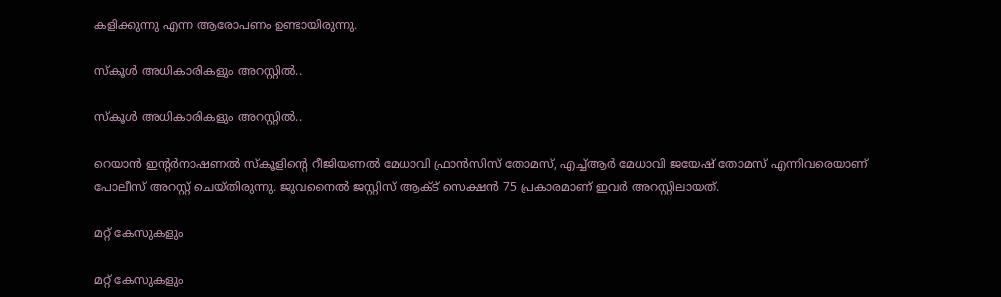കളിക്കുന്നു എന്ന ആരോപണം ഉണ്ടായിരുന്നു.

സ്‌കൂള്‍ അധികാരികളും അറസ്റ്റില്‍..

സ്‌കൂള്‍ അധികാരികളും അറസ്റ്റില്‍..

റെയാന്‍ ഇന്റര്‍നാഷണല്‍ സ്‌കൂളിന്റെ റീജിയണല്‍ മേധാവി ഫ്രാന്‍സിസ് തോമസ്, എച്ച്ആര്‍ മേധാവി ജയേഷ് തോമസ് എന്നിവരെയാണ് പോലീസ് അറസ്റ്റ് ചെയ്തിരുന്നു. ജുവനൈല്‍ ജസ്റ്റിസ് ആക്ട് സെക്ഷന്‍ 75 പ്രകാരമാണ് ഇവര്‍ അറസ്റ്റിലായത്.

മറ്റ് കേസുകളും

മറ്റ് കേസുകളും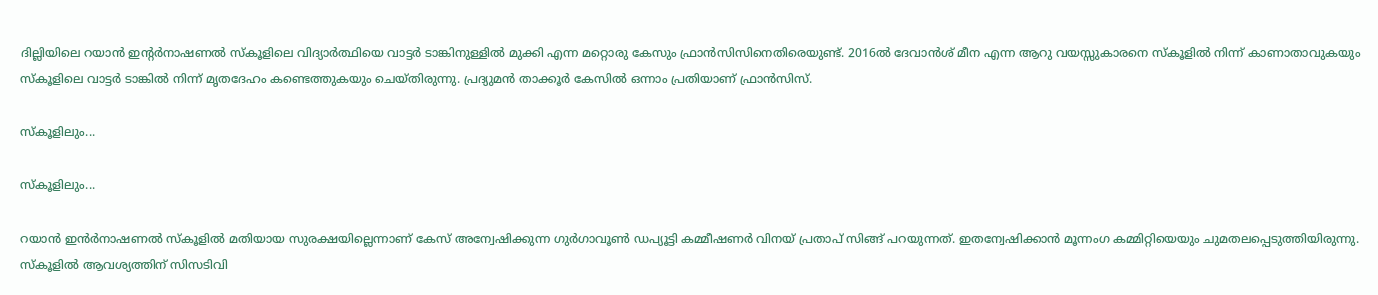ദില്ലിയിലെ റയാന്‍ ഇന്റര്‍നാഷണല്‍ സ്‌കൂളിലെ വിദ്യാര്‍ത്ഥിയെ വാട്ടര്‍ ടാങ്കിനുള്ളില്‍ മുക്കി എന്ന മറ്റൊരു കേസും ഫ്രാന്‍സിസിനെതിരെയുണ്ട്. 2016ല്‍ ദേവാന്‍ശ് മീന എന്ന ആറു വയസ്സുകാരനെ സ്‌കൂളില്‍ നിന്ന് കാണാതാവുകയും സ്‌കൂളിലെ വാട്ടര്‍ ടാങ്കില്‍ നിന്ന് മൃതദേഹം കണ്ടെത്തുകയും ചെയ്തിരുന്നു. പ്രദ്യുമന്‍ താക്കൂര്‍ കേസില്‍ ഒന്നാം പ്രതിയാണ് ഫ്രാന്‍സിസ്.

സ്‌കൂളിലും...

സ്‌കൂളിലും...

റയാന്‍ ഇന്‍ര്‍നാഷണല്‍ സ്‌കൂളില്‍ മതിയായ സുരക്ഷയില്ലെന്നാണ് കേസ് അന്വേഷിക്കുന്ന ഗുര്‍ഗാവൂണ്‍ ഡപ്യൂട്ടി കമ്മീഷണര്‍ വിനയ് പ്രതാപ് സിങ്ങ് പറയുന്നത്. ഇതന്വേഷിക്കാന്‍ മൂന്നംഗ കമ്മിറ്റിയെയും ചുമതലപ്പെടുത്തിയിരുന്നു. സ്‌കൂളില്‍ ആവശ്യത്തിന് സിസടിവി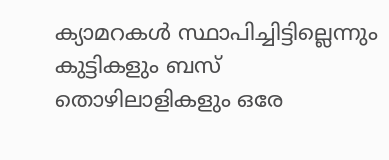ക്യാമറകള്‍ സ്ഥാപിച്ചിട്ടില്ലെന്നും കുട്ടികളും ബസ് തൊഴിലാളികളും ഒരേ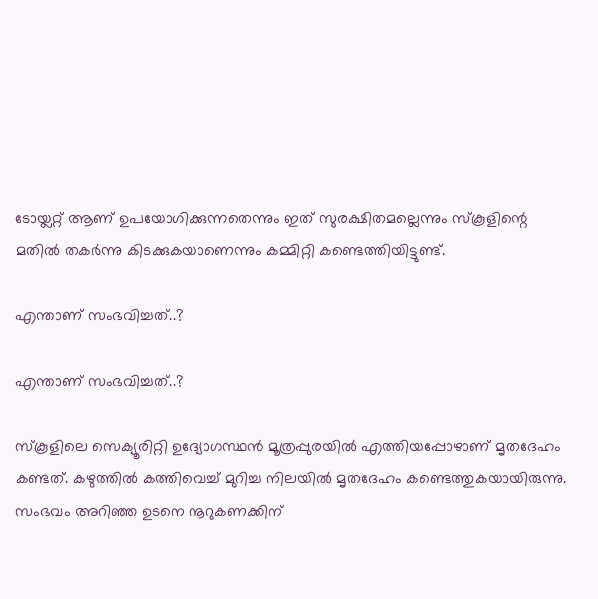ടോയ്ലറ്റ് ആണ് ഉപയോഗിക്കുന്നതെന്നും ഇത് സുരക്ഷിതമല്ലെന്നും സ്‌കൂളിന്റെ മതില്‍ തകര്‍ന്നു കിടക്കുകയാണെന്നും കമ്മിറ്റി കണ്ടെത്തിയിട്ടുണ്ട്.

എന്താണ് സംഭവിച്ചത്..?

എന്താണ് സംഭവിച്ചത്..?

സ്‌കൂളിലെ സെക്യൂരിറ്റി ഉദ്യോഗസ്ഥന്‍ മൂത്രപ്പുരയില്‍ എത്തിയപ്പോഴാണ് മൃതദേഹം കണ്ടത്. കഴുത്തില്‍ കത്തിവെച്ച് മുറിച്ച നിലയില്‍ മൃതദേഹം കണ്ടെത്തുകയായിരുന്നു. സംഭവം അറിഞ്ഞ ഉടനെ നൂറുകണക്കിന്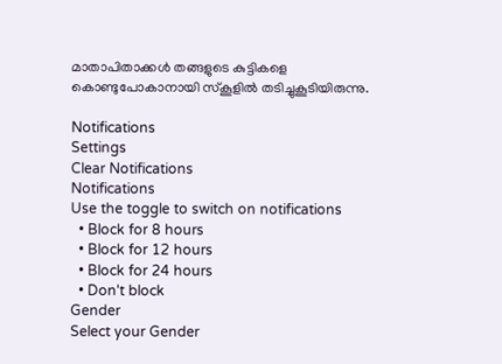മാതാപിതാക്കള്‍ തങ്ങളുടെ കുട്ടികളെ കൊണ്ടുപോകാനായി സ്‌കൂളില്‍ തടിച്ചുകൂടിയിരുന്നു.

Notifications
Settings
Clear Notifications
Notifications
Use the toggle to switch on notifications
  • Block for 8 hours
  • Block for 12 hours
  • Block for 24 hours
  • Don't block
Gender
Select your Gender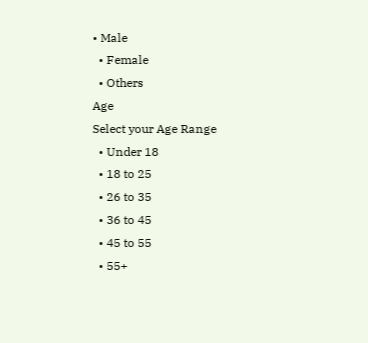• Male
  • Female
  • Others
Age
Select your Age Range
  • Under 18
  • 18 to 25
  • 26 to 35
  • 36 to 45
  • 45 to 55
  • 55+